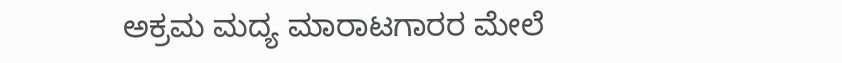ಅಕ್ರಮ ಮದ್ಯ ಮಾರಾಟಗಾರರ ಮೇಲೆ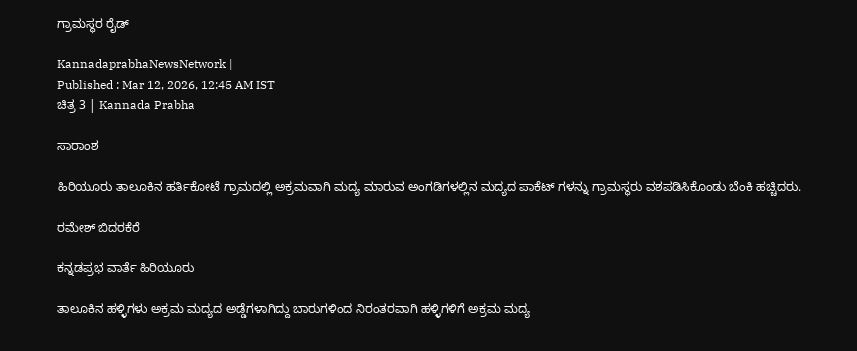ಗ್ರಾಮಸ್ಥರ ರೈಡ್

KannadaprabhaNewsNetwork |
Published : Mar 12, 2026, 12:45 AM IST
ಚಿತ್ರ 3 | Kannada Prabha

ಸಾರಾಂಶ

ಹಿರಿಯೂರು ತಾಲೂಕಿನ ಹರ್ತಿಕೋಟೆ ಗ್ರಾಮದಲ್ಲಿ ಅಕ್ರಮವಾಗಿ ಮದ್ಯ ಮಾರುವ ಅಂಗಡಿಗಳಲ್ಲಿನ ಮದ್ಯದ ಪಾಕೆಟ್ ಗಳನ್ನು ಗ್ರಾಮಸ್ಥರು ವಶಪಡಿಸಿಕೊಂಡು ಬೆಂಕಿ ಹಚ್ಚಿದರು.

ರಮೇಶ್ ಬಿದರಕೆರೆ

ಕನ್ನಡಪ್ರಭ ವಾರ್ತೆ ಹಿರಿಯೂರು

ತಾಲೂಕಿನ ಹಳ್ಳಿಗಳು ಅಕ್ರಮ ಮದ್ಯದ ಅಡ್ಡೆಗಳಾಗಿದ್ದು ಬಾರುಗಳಿಂದ ನಿರಂತರವಾಗಿ ಹಳ್ಳಿಗಳಿಗೆ ಅಕ್ರಮ ಮದ್ಯ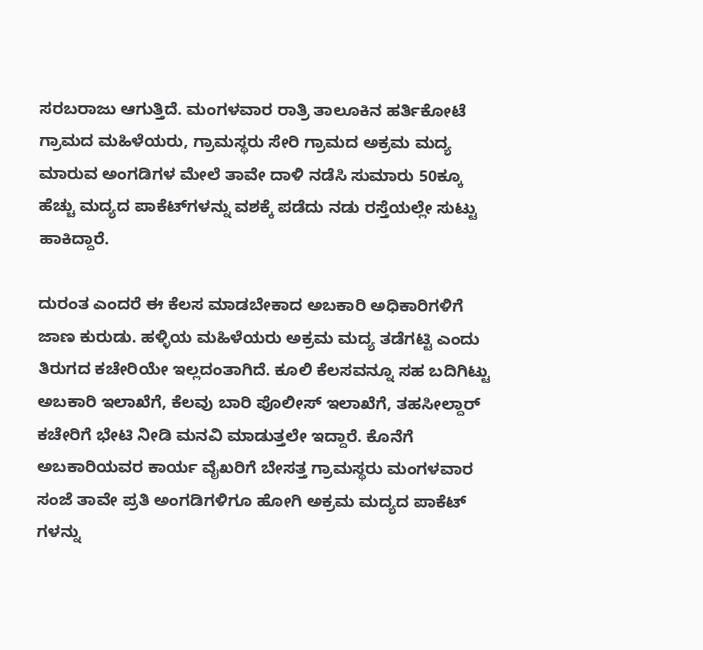ಸರಬರಾಜು ಆಗುತ್ತಿದೆ. ಮಂಗಳವಾರ ರಾತ್ರಿ ತಾಲೂಕಿನ ಹರ್ತಿಕೋಟೆ ಗ್ರಾಮದ ಮಹಿಳೆಯರು, ಗ್ರಾಮಸ್ಥರು ಸೇರಿ ಗ್ರಾಮದ ಅಕ್ರಮ ಮದ್ಯ ಮಾರುವ ಅಂಗಡಿಗಳ ಮೇಲೆ ತಾವೇ ದಾಳಿ ನಡೆಸಿ ಸುಮಾರು 50ಕ್ಕೂ ಹೆಚ್ಚು ಮದ್ಯದ ಪಾಕೆಟ್‌ಗಳನ್ನು ವಶಕ್ಕೆ ಪಡೆದು ನಡು ರಸ್ತೆಯಲ್ಲೇ ಸುಟ್ಟು ಹಾಕಿದ್ದಾರೆ.

ದುರಂತ ಎಂದರೆ ಈ ಕೆಲಸ ಮಾಡಬೇಕಾದ ಅಬಕಾರಿ ಅಧಿಕಾರಿಗಳಿಗೆ ಜಾಣ ಕುರುಡು. ಹಳ್ಳಿಯ ಮಹಿಳೆಯರು ಅಕ್ರಮ ಮದ್ಯ ತಡೆಗಟ್ಟಿ ಎಂದು ತಿರುಗದ ಕಚೇರಿಯೇ ಇಲ್ಲದಂತಾಗಿದೆ. ಕೂಲಿ ಕೆಲಸವನ್ನೂ ಸಹ ಬದಿಗಿಟ್ಟು ಅಬಕಾರಿ ಇಲಾಖೆಗೆ, ಕೆಲವು ಬಾರಿ ಪೊಲೀಸ್ ಇಲಾಖೆಗೆ, ತಹಸೀಲ್ದಾರ್‌ ಕಚೇರಿಗೆ ಭೇಟಿ ನೀಡಿ ಮನವಿ ಮಾಡುತ್ತಲೇ ಇದ್ದಾರೆ. ಕೊನೆಗೆ ಅಬಕಾರಿಯವರ ಕಾರ್ಯ ವೈಖರಿಗೆ ಬೇಸತ್ತ ಗ್ರಾಮಸ್ಥರು ಮಂಗಳವಾರ ಸಂಜೆ ತಾವೇ ಪ್ರತಿ ಅಂಗಡಿಗಳಿಗೂ ಹೋಗಿ ಅಕ್ರಮ ಮದ್ಯದ ಪಾಕೆಟ್ ಗಳನ್ನು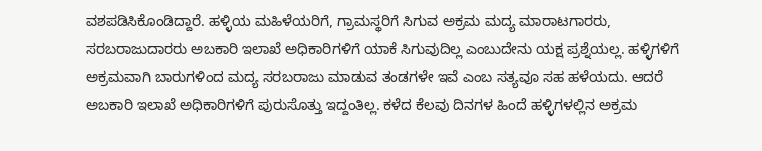ವಶಪಡಿಸಿಕೊಂಡಿದ್ದಾರೆ. ಹಳ್ಳಿಯ ಮಹಿಳೆಯರಿಗೆ, ಗ್ರಾಮಸ್ಥರಿಗೆ ಸಿಗುವ ಅಕ್ರಮ ಮದ್ಯ ಮಾರಾಟಗಾರರು, ಸರಬರಾಜುದಾರರು ಅಬಕಾರಿ ಇಲಾಖೆ ಅಧಿಕಾರಿಗಳಿಗೆ ಯಾಕೆ ಸಿಗುವುದಿಲ್ಲ ಎಂಬುದೇನು ಯಕ್ಷ ಪ್ರಶ್ನೆಯಲ್ಲ. ಹಳ್ಳಿಗಳಿಗೆ ಅಕ್ರಮವಾಗಿ ಬಾರುಗಳಿಂದ ಮದ್ಯ ಸರಬರಾಜು ಮಾಡುವ ತಂಡಗಳೇ ಇವೆ ಎಂಬ ಸತ್ಯವೂ ಸಹ ಹಳೆಯದು. ಆದರೆ ಅಬಕಾರಿ ಇಲಾಖೆ ಅಧಿಕಾರಿಗಳಿಗೆ ಪುರುಸೊತ್ತು ಇದ್ದಂತಿಲ್ಲ. ಕಳೆದ ಕೆಲವು ದಿನಗಳ ಹಿಂದೆ ಹಳ್ಳಿಗಳಲ್ಲಿನ ಅಕ್ರಮ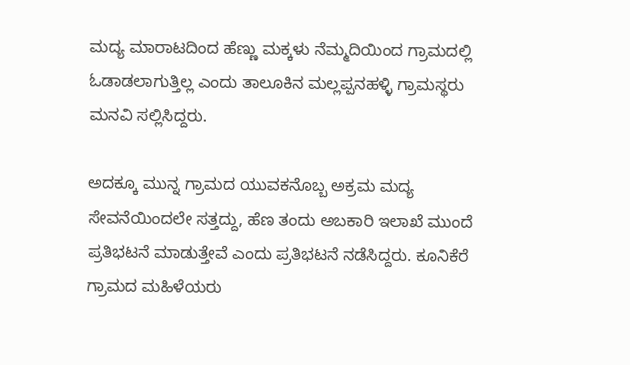ಮದ್ಯ ಮಾರಾಟದಿಂದ ಹೆಣ್ಣು ಮಕ್ಕಳು ನೆಮ್ಮದಿಯಿಂದ ಗ್ರಾಮದಲ್ಲಿ ಓಡಾಡಲಾಗುತ್ತಿಲ್ಲ ಎಂದು ತಾಲೂಕಿನ ಮಲ್ಲಪ್ಪನಹಳ್ಳಿ ಗ್ರಾಮಸ್ಥರು ಮನವಿ ಸಲ್ಲಿಸಿದ್ದರು.

ಅದಕ್ಕೂ ಮುನ್ನ ಗ್ರಾಮದ ಯುವಕನೊಬ್ಬ ಅಕ್ರಮ ಮದ್ಯ ಸೇವನೆಯಿಂದಲೇ ಸತ್ತದ್ದು, ಹೆಣ ತಂದು ಅಬಕಾರಿ ಇಲಾಖೆ ಮುಂದೆ ಪ್ರತಿಭಟನೆ ಮಾಡುತ್ತೇವೆ ಎಂದು ಪ್ರತಿಭಟನೆ ನಡೆಸಿದ್ದರು. ಕೂನಿಕೆರೆ ಗ್ರಾಮದ ಮಹಿಳೆಯರು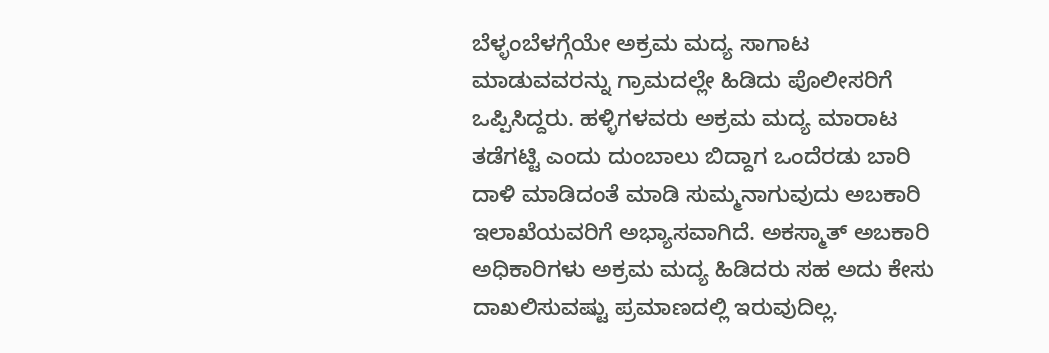ಬೆಳ್ಳಂಬೆಳಗ್ಗೆಯೇ ಅಕ್ರಮ ಮದ್ಯ ಸಾಗಾಟ ಮಾಡುವವರನ್ನು ಗ್ರಾಮದಲ್ಲೇ ಹಿಡಿದು ಪೊಲೀಸರಿಗೆ ಒಪ್ಪಿಸಿದ್ದರು. ಹಳ್ಳಿಗಳವರು ಅಕ್ರಮ ಮದ್ಯ ಮಾರಾಟ ತಡೆಗಟ್ಟಿ ಎಂದು ದುಂಬಾಲು ಬಿದ್ದಾಗ ಒಂದೆರಡು ಬಾರಿ ದಾಳಿ ಮಾಡಿದಂತೆ ಮಾಡಿ ಸುಮ್ಮನಾಗುವುದು ಅಬಕಾರಿ ಇಲಾಖೆಯವರಿಗೆ ಅಭ್ಯಾಸವಾಗಿದೆ. ಅಕಸ್ಮಾತ್ ಅಬಕಾರಿ ಅಧಿಕಾರಿಗಳು ಅಕ್ರಮ ಮದ್ಯ ಹಿಡಿದರು ಸಹ ಅದು ಕೇಸು ದಾಖಲಿಸುವಷ್ಟು ಪ್ರಮಾಣದಲ್ಲಿ ಇರುವುದಿಲ್ಲ.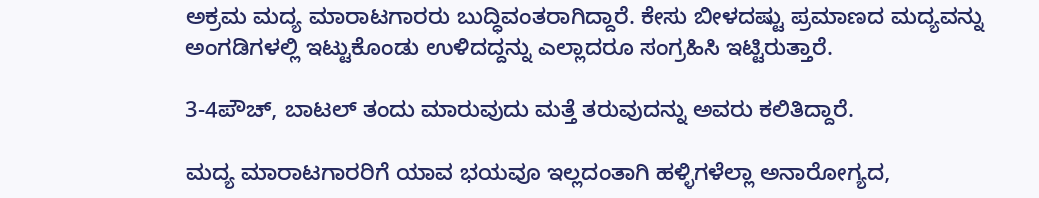ಅಕ್ರಮ ಮದ್ಯ ಮಾರಾಟಗಾರರು ಬುದ್ಧಿವಂತರಾಗಿದ್ದಾರೆ. ಕೇಸು ಬೀಳದಷ್ಟು ಪ್ರಮಾಣದ ಮದ್ಯವನ್ನು ಅಂಗಡಿಗಳಲ್ಲಿ ಇಟ್ಟುಕೊಂಡು ಉಳಿದದ್ದನ್ನು ಎಲ್ಲಾದರೂ ಸಂಗ್ರಹಿಸಿ ಇಟ್ಟಿರುತ್ತಾರೆ.

3-4ಪೌಚ್, ಬಾಟಲ್ ತಂದು ಮಾರುವುದು ಮತ್ತೆ ತರುವುದನ್ನು ಅವರು ಕಲಿತಿದ್ದಾರೆ.

ಮದ್ಯ ಮಾರಾಟಗಾರರಿಗೆ ಯಾವ ಭಯವೂ ಇಲ್ಲದಂತಾಗಿ ಹಳ್ಳಿಗಳೆಲ್ಲಾ ಅನಾರೋಗ್ಯದ,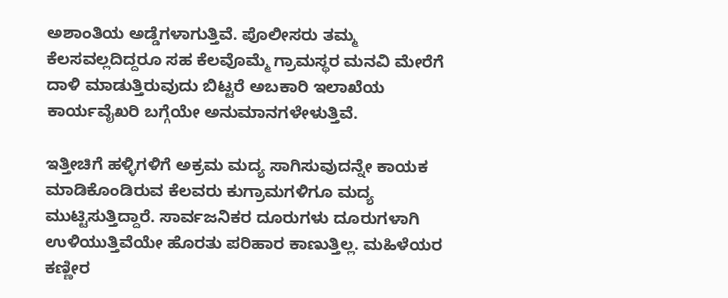ಅಶಾಂತಿಯ ಅಡ್ಡೆಗಳಾಗುತ್ತಿವೆ. ಪೊಲೀಸರು ತಮ್ಮ ಕೆಲಸವಲ್ಲದಿದ್ದರೂ ಸಹ ಕೆಲವೊಮ್ಮೆ ಗ್ರಾಮಸ್ಥರ ಮನವಿ ಮೇರೆಗೆ ದಾಳಿ ಮಾಡುತ್ತಿರುವುದು ಬಿಟ್ಟರೆ ಅಬಕಾರಿ ಇಲಾಖೆಯ ಕಾರ್ಯವೈಖರಿ ಬಗ್ಗೆಯೇ ಅನುಮಾನಗಳೇಳುತ್ತಿವೆ.

ಇತ್ತೀಚಿಗೆ ಹಳ್ಳಿಗಳಿಗೆ ಅಕ್ರಮ ಮದ್ಯ ಸಾಗಿಸುವುದನ್ನೇ ಕಾಯಕ ಮಾಡಿಕೊಂಡಿರುವ ಕೆಲವರು ಕುಗ್ರಾಮಗಳಿಗೂ ಮದ್ಯ ಮುಟ್ಟಿಸುತ್ತಿದ್ದಾರೆ. ಸಾರ್ವಜನಿಕರ ದೂರುಗಳು ದೂರುಗಳಾಗಿ ಉಳಿಯುತ್ತಿವೆಯೇ ಹೊರತು ಪರಿಹಾರ ಕಾಣುತ್ತಿಲ್ಲ. ಮಹಿಳೆಯರ ಕಣ್ಣೀರ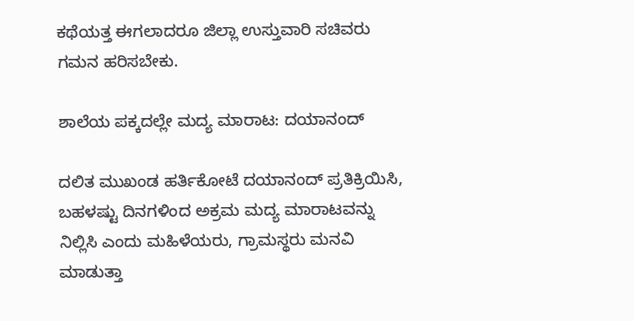ಕಥೆಯತ್ತ ಈಗಲಾದರೂ ಜಿಲ್ಲಾ ಉಸ್ತುವಾರಿ ಸಚಿವರು ಗಮನ ಹರಿಸಬೇಕು.

ಶಾಲೆಯ ಪಕ್ಕದಲ್ಲೇ ಮದ್ಯ ಮಾರಾಟ: ದಯಾನಂದ್‌

ದಲಿತ ಮುಖಂಡ ಹರ್ತಿಕೋಟೆ ದಯಾನಂದ್ ಪ್ರತಿಕ್ರಿಯಿಸಿ, ಬಹಳಷ್ಟು ದಿನಗಳಿಂದ ಅಕ್ರಮ ಮದ್ಯ ಮಾರಾಟವನ್ನು ನಿಲ್ಲಿಸಿ ಎಂದು ಮಹಿಳೆಯರು, ಗ್ರಾಮಸ್ಥರು ಮನವಿ ಮಾಡುತ್ತಾ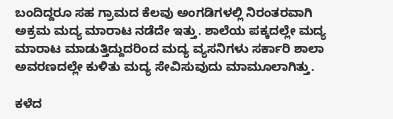ಬಂದಿದ್ದರೂ ಸಹ ಗ್ರಾಮದ ಕೆಲವು ಅಂಗಡಿಗಳಲ್ಲಿ ನಿರಂತರವಾಗಿ ಅಕ್ರಮ ಮದ್ಯ ಮಾರಾಟ ನಡೆದೇ ಇತ್ತು. ಶಾಲೆಯ ಪಕ್ಕದಲ್ಲೇ ಮದ್ಯ ಮಾರಾಟ ಮಾಡುತ್ತಿದ್ದುದರಿಂದ ಮದ್ಯ ವ್ಯಸನಿಗಳು ಸರ್ಕಾರಿ ಶಾಲಾ ಅವರಣದಲ್ಲೇ ಕುಳಿತು ಮದ್ಯ ಸೇವಿಸುವುದು ಮಾಮೂಲಾಗಿತ್ತು.

ಕಳೆದ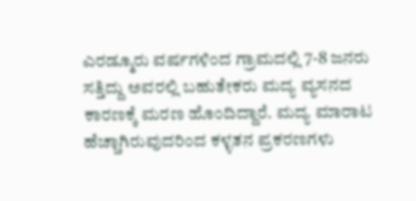ಎರಡ್ಮೂರು ವರ್ಷಗಳಿಂದ ಗ್ರಾಮದಲ್ಲಿ 7-8 ಜನರು ಸತ್ತಿದ್ದು ಅವರಲ್ಲಿ ಬಹುತೇಕರು ಮದ್ಯ ವ್ಯಸನದ ಕಾರಣಕ್ಕೆ ಮರಣ ಹೊಂದಿದ್ದಾರೆ. ಮದ್ಯ ಮಾರಾಟ ಹೆಚ್ಚಾಗಿರುವುದರಿಂದ ಕಳ್ಳತನ ಪ್ರಕರಣಗಳು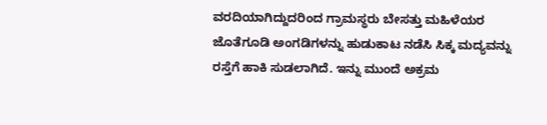ವರದಿಯಾಗಿದ್ದುದರಿಂದ ಗ್ರಾಮಸ್ಥರು ಬೇಸತ್ತು ಮಹಿಳೆಯರ ಜೊತೆಗೂಡಿ ಅಂಗಡಿಗಳನ್ನು ಹುಡುಕಾಟ ನಡೆಸಿ ಸಿಕ್ಕ ಮದ್ಯವನ್ನು ರಸ್ತೆಗೆ ಹಾಕಿ ಸುಡಲಾಗಿದೆ. ಇನ್ನು ಮುಂದೆ ಅಕ್ರಮ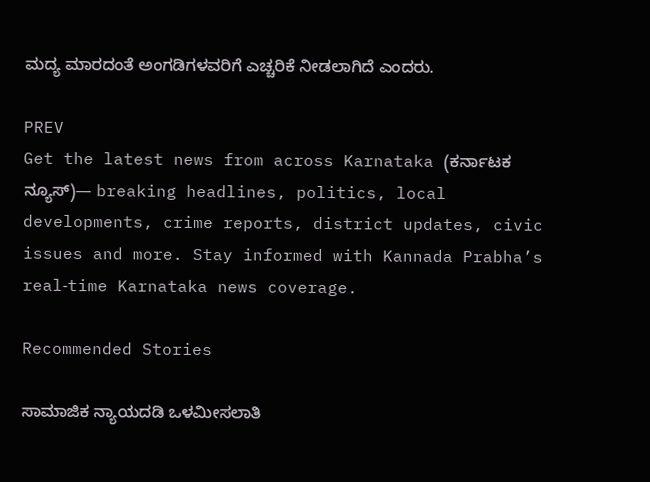ಮದ್ಯ ಮಾರದಂತೆ ಅಂಗಡಿಗಳವರಿಗೆ ಎಚ್ಚರಿಕೆ ನೀಡಲಾಗಿದೆ ಎಂದರು.

PREV
Get the latest news from across Karnataka (ಕರ್ನಾಟಕ ನ್ಯೂಸ್)— breaking headlines, politics, local developments, crime reports, district updates, civic issues and more. Stay informed with Kannada Prabha’s real‑time Karnataka news coverage.

Recommended Stories

ಸಾಮಾಜಿಕ ನ್ಯಾಯದಡಿ ಒಳಮೀಸಲಾತಿ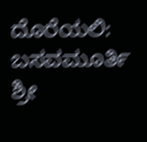ದೊರೆಯಲಿ: ಬಸವಮೂರ್ತಿ ಶ್ರೀ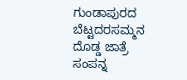ಗುಂಡಾಪುರದ ಬೆಟ್ಟದರಸಮ್ಮನ ದೊಡ್ಡ ಜಾತ್ರೆ ಸಂಪನ್ನ